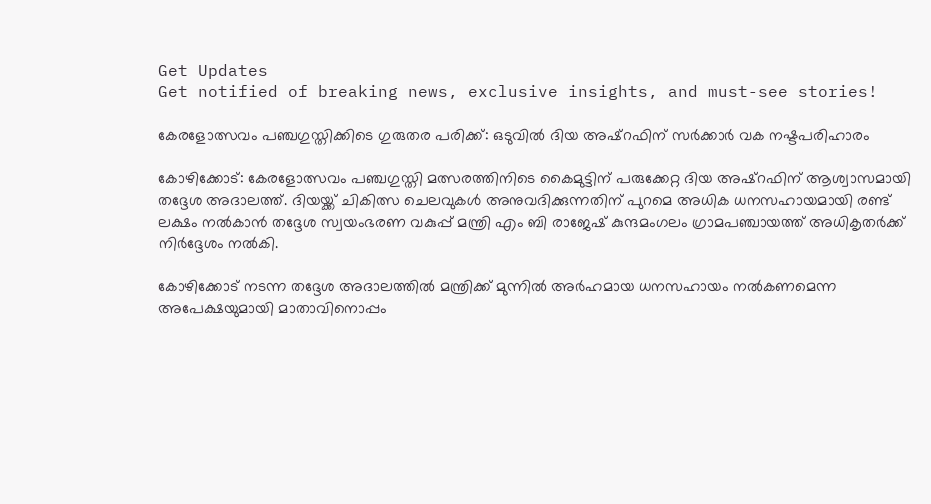Get Updates
Get notified of breaking news, exclusive insights, and must-see stories!

കേരളോത്സവം പഞ്ചഗുസ്തിക്കിടെ ഗുരുതര പരിക്ക്: ഒടുവില്‍ ദിയ അഷ്റഫിന് സർക്കാർ വക നഷ്ടപരിഹാരം

കോഴിക്കോട്: കേരളോത്സവം പഞ്ചഗുസ്തി മത്സരത്തിനിടെ കൈമുട്ടിന് പരുക്കേറ്റ ദിയ അഷ്‌റഫിന് ആശ്വാസമായി തദ്ദേശ അദാലത്ത്. ദിയയ്ക്ക് ചികിത്സ ചെലവുകള്‍ അനുവദിക്കുന്നതിന് പുറമെ അധിക ധനസഹായമായി രണ്ട് ലക്ഷം നല്‍കാന്‍ തദ്ദേശ സ്വയംഭരണ വകുപ്പ് മന്ത്രി എം ബി രാജേഷ് കുന്ദമംഗലം ഗ്രാമപഞ്ചായത്ത് അധികൃതര്‍ക്ക് നിര്‍ദ്ദേശം നല്‍കി.

കോഴിക്കോട് നടന്ന തദ്ദേശ അദാലത്തില്‍ മന്ത്രിക്ക് മുന്നില്‍ അര്‍ഹമായ ധനസഹായം നല്‍കണമെന്ന അപേക്ഷയുമായി മാതാവിനൊപ്പം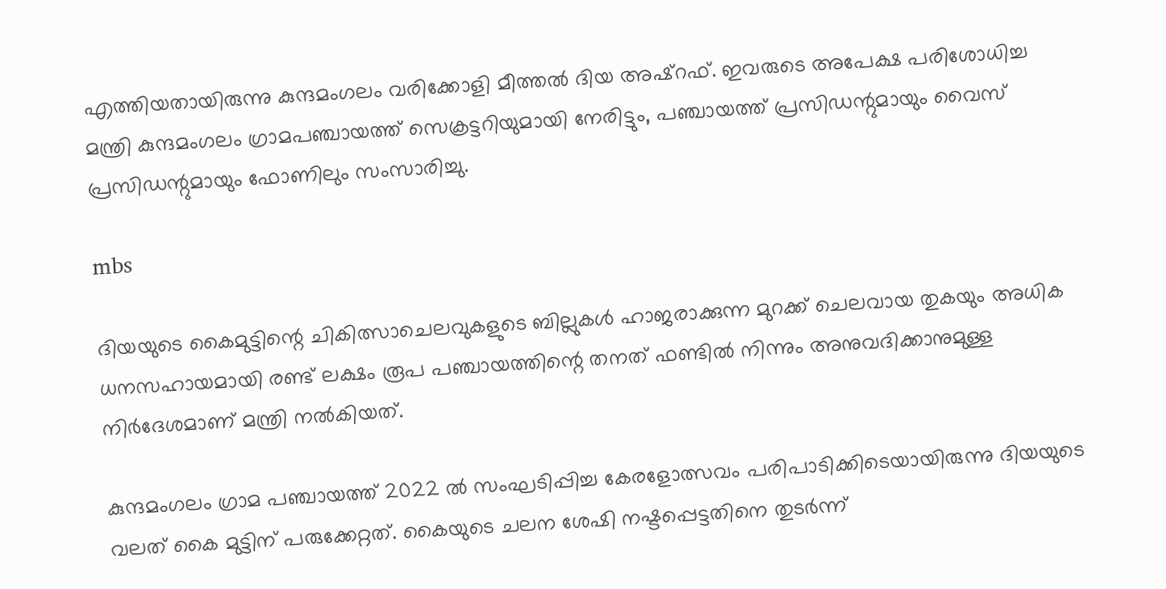എത്തിയതായിരുന്നു കുന്ദമംഗലം വരിക്കോളി മീത്തല്‍ ദിയ അഷ്‌റഫ്. ഇവരുടെ അപേക്ഷ പരിശോധിച്ച മന്ത്രി കുന്ദമംഗലം ഗ്രാമപഞ്ചായത്ത് സെക്രട്ടറിയുമായി നേരിട്ടും, പഞ്ചായത്ത് പ്രസിഡന്റുമായും വൈസ് പ്രസിഡന്റുമായും ഫോണിലും സംസാരിച്ചു.

mbs

ദിയയുടെ കൈമുട്ടിന്റെ ചികിത്സാചെലവുകളുടെ ബില്ലുകള്‍ ഹാജരാക്കുന്ന മുറക്ക് ചെലവായ തുകയും അധിക ധനസഹായമായി രണ്ട് ലക്ഷം രൂപ പഞ്ചായത്തിന്റെ തനത് ഫണ്ടില്‍ നിന്നും അനുവദിക്കാനുമുള്ള നിര്‍ദേശമാണ് മന്ത്രി നല്‍കിയത്.

കുന്ദമംഗലം ഗ്രാമ പഞ്ചായത്ത് 2022 ല്‍ സംഘടിപ്പിച്ച കേരളോത്സവം പരിപാടിക്കിടെയായിരുന്നു ദിയയുടെ വലത് കൈ മുട്ടിന് പരുക്കേറ്റത്. കൈയുടെ ചലന ശേഷി നഷ്ടപ്പെട്ടതിനെ തുടര്‍ന്ന്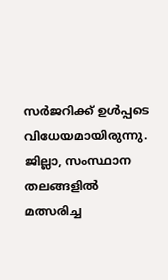സര്‍ജറിക്ക് ഉള്‍പ്പടെ വിധേയമായിരുന്നു. ജില്ലാ, സംസ്ഥാന തലങ്ങളില്‍ മത്സരിച്ച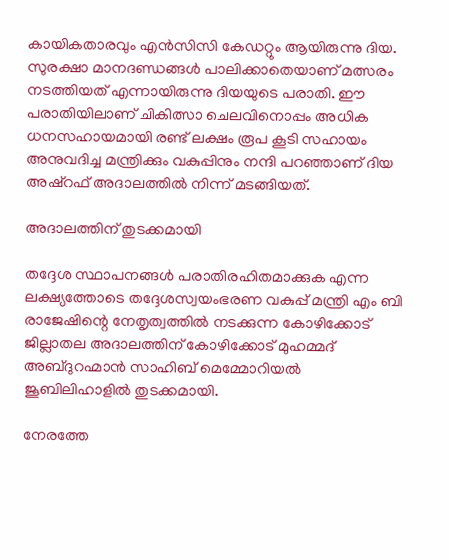കായികതാരവും എന്‍സിസി കേഡറ്റും ആയിരുന്നു ദിയ. സുരക്ഷാ മാനദണ്ഡങ്ങള്‍ പാലിക്കാതെയാണ് മത്സരം നടത്തിയത് എന്നായിരുന്നു ദിയയുടെ പരാതി. ഈ പരാതിയിലാണ് ചികിത്സാ ചെലവിനൊപ്പം അധിക ധനസഹായമായി രണ്ട് ലക്ഷം രൂപ കൂടി സഹായം അനുവദിച്ച മന്ത്രിക്കും വകുപ്പിനും നന്ദി പറഞ്ഞാണ് ദിയ അഷ്‌റഫ് അദാലത്തില്‍ നിന്ന് മടങ്ങിയത്.

അദാലത്തിന് തുടക്കമായി

തദ്ദേശ സ്ഥാപനങ്ങള്‍ പരാതിരഹിതമാക്കുക എന്ന ലക്ഷ്യത്തോടെ തദ്ദേശസ്വയംഭരണ വകുപ്പ് മന്ത്രി എം ബി രാജേഷിന്റെ നേതൃത്വത്തില്‍ നടക്കുന്ന കോഴിക്കോട് ജില്ലാതല അദാലത്തിന് കോഴിക്കോട് മുഹമ്മദ് അബ്ദുറഹ്മാന്‍ സാഹിബ് മെമ്മോറിയല്‍ ജൂബിലിഹാളില്‍ തുടക്കമായി.

നേരത്തേ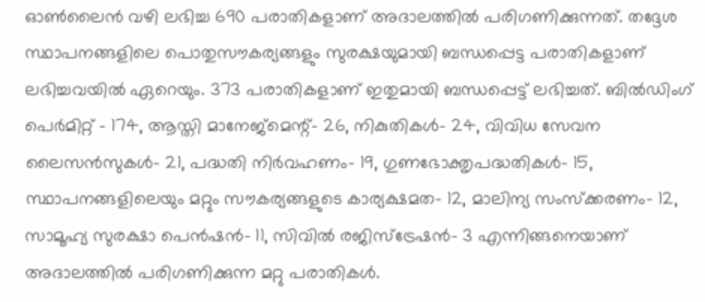ഓണ്‍ലൈന്‍ വഴി ലഭിച്ച 690 പരാതികളാണ് അദാലത്തില്‍ പരിഗണിക്കുന്നത്. തദ്ദേശ സ്ഥാപനങ്ങളിലെ പൊതുസൗകര്യങ്ങളും സുരക്ഷയുമായി ബന്ധപ്പെട്ട പരാതികളാണ് ലഭിച്ചവയില്‍ ഏറെയും. 373 പരാതികളാണ് ഇതുമായി ബന്ധപ്പെട്ട് ലഭിച്ചത്. ബില്‍ഡിംഗ് പെര്‍മിറ്റ് - 174, ആസ്തി മാനേജ്മെന്റ്- 26, നികുതികള്‍- 24, വിവിധ സേവന ലൈസന്‍സുകള്‍- 21, പദ്ധതി നിര്‍വഹണം- 19, ഗുണഭോക്തൃപദ്ധതികള്‍- 15, സ്ഥാപനങ്ങളിലെയും മറ്റും സൗകര്യങ്ങളുടെ കാര്യക്ഷമത- 12, മാലിന്യ സംസ്‌ക്കരണം- 12, സാമൂഹ്യ സുരക്ഷാ പെന്‍ഷന്‍- 11, സിവില്‍ രജിസ്ട്രേഷന്‍- 3 എന്നിങ്ങനെയാണ് അദാലത്തില്‍ പരിഗണിക്കുന്ന മറ്റു പരാതികള്‍.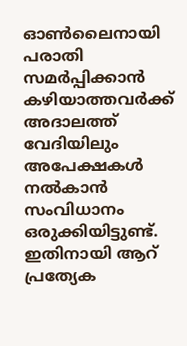ഓണ്‍ലൈനായി പരാതി സമര്‍പ്പിക്കാന്‍ കഴിയാത്തവര്‍ക്ക് അദാലത്ത് വേദിയിലും അപേക്ഷകള്‍ നല്‍കാന്‍ സംവിധാനം ഒരുക്കിയിട്ടുണ്ട്. ഇതിനായി ആറ് പ്രത്യേക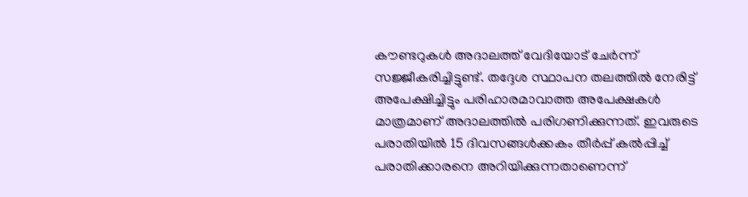കൗണ്ടറുകള്‍ അദാലത്ത് വേദിയോട് ചേര്‍ന്ന് സജ്ജീകരിച്ചിട്ടുണ്ട്. തദ്ദേശ സ്ഥാപന തലത്തില്‍ നേരിട്ട് അപേക്ഷിച്ചിട്ടും പരിഹാരമാവാത്ത അപേക്ഷകള്‍ മാത്രമാണ് അദാലത്തില്‍ പരിഗണിക്കുന്നത്. ഇവരുടെ പരാതിയില്‍ 15 ദിവസങ്ങള്‍ക്കകം തീര്‍പ്പ് കല്‍പ്പിച്ച് പരാതിക്കാരനെ അറിയിക്കുന്നതാണെന്ന്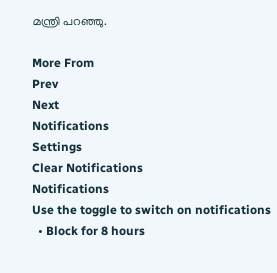മന്ത്രി പറഞ്ഞു.

More From
Prev
Next
Notifications
Settings
Clear Notifications
Notifications
Use the toggle to switch on notifications
  • Block for 8 hours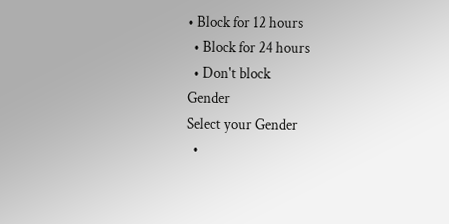• Block for 12 hours
  • Block for 24 hours
  • Don't block
Gender
Select your Gender
  •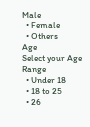Male
  • Female
  • Others
Age
Select your Age Range
  • Under 18
  • 18 to 25
  • 26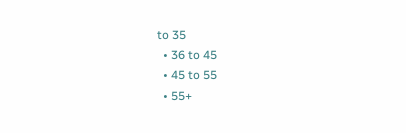to 35
  • 36 to 45
  • 45 to 55
  • 55+